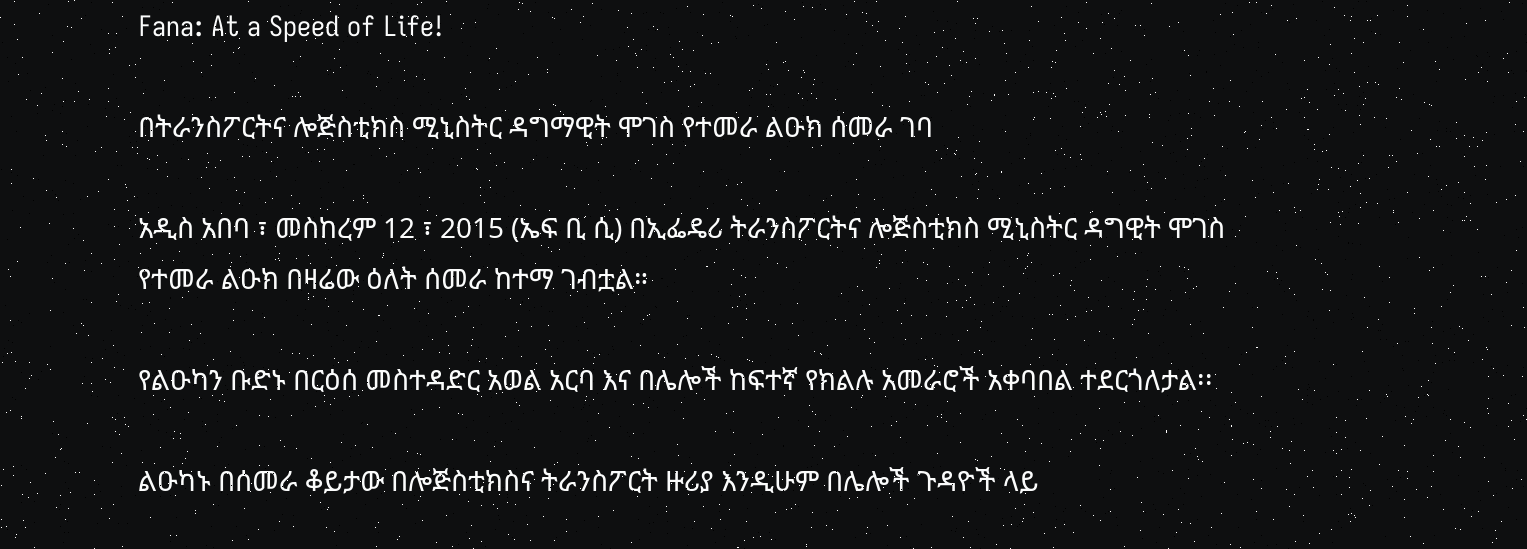Fana: At a Speed of Life!

በትራንስፖርትና ሎጅስቲክስ ሚኒስትር ዳግማዊት ሞገስ የተመራ ልዑክ ሰመራ ገባ

አዲስ አበባ ፣ መስከረም 12 ፣ 2015 (ኤፍ ቢ ሲ) በኢፌዴሪ ትራንስፖርትና ሎጅስቲክስ ሚኒስትር ዳግዊት ሞገስ የተመራ ልዑክ በዛሬው ዕለት ሰመራ ከተማ ገብቷል።

የልዑካን ቡድኑ በርዕሰ መስተዳድር አወል አርባ እና በሌሎች ከፍተኛ የክልሉ አመራሮች አቀባበል ተደርጎለታል፡፡

ልዑካኑ በሰመራ ቆይታው በሎጅስቲክስና ትራንስፖርት ዙሪያ እንዲሁም በሌሎች ጉዳዮች ላይ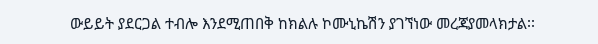ውይይት ያደርጋል ተብሎ እንደሚጠበቅ ከክልሉ ኮሙኒኬሽን ያገኘነው መረጃያመላክታል፡፡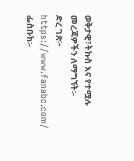ወቅታዊ፣ትኩስ እና የተሟሉ መረጃዎችን ለማግኘት፡-
ድረ ገጽ፦ https://www.fanabc.com/
ፌስቡክ፡-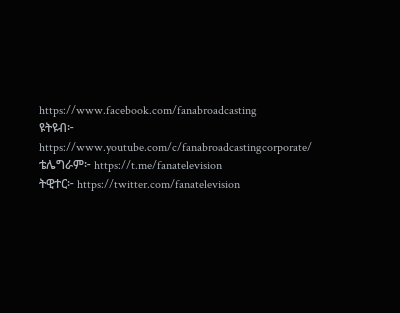https://www.facebook.com/fanabroadcasting
ዩትዩብ፦ https://www.youtube.com/c/fanabroadcastingcorporate/
ቴሌግራም፦ https://t.me/fanatelevision
ትዊተር፦ https://twitter.com/fanatelevision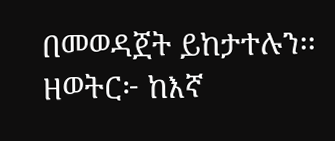በመወዳጀት ይከታተሉን፡፡
ዘወትር፦ ከእኛ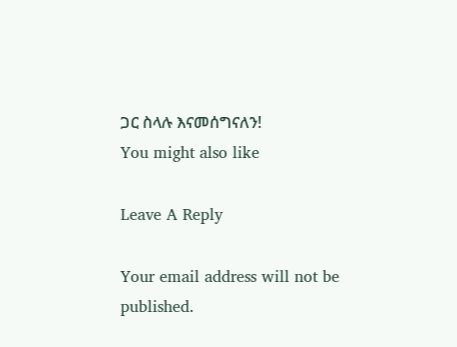ጋር ስላሉ እናመሰግናለን!
You might also like

Leave A Reply

Your email address will not be published.